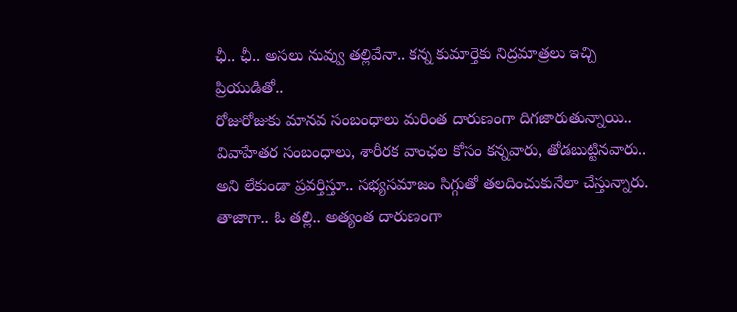ఛీ.. ఛీ.. అసలు నువ్వు తల్లివేనా.. కన్న కుమార్తెకు నిద్రమాత్రలు ఇచ్చి ప్రియుడితో..
రోజురోజుకు మానవ సంబంధాలు మరింత దారుణంగా దిగజారుతున్నాయి.. వివాహేతర సంబంధాలు, శారీరక వాంఛల కోసం కన్నవారు, తోడబుట్టినవారు.. అని లేకుండా ప్రవర్తిస్తూ.. సభ్యసమాజం సిగ్గుతో తలదించుకునేలా చేస్తున్నారు. తాజాగా.. ఓ తల్లి.. అత్యంత దారుణంగా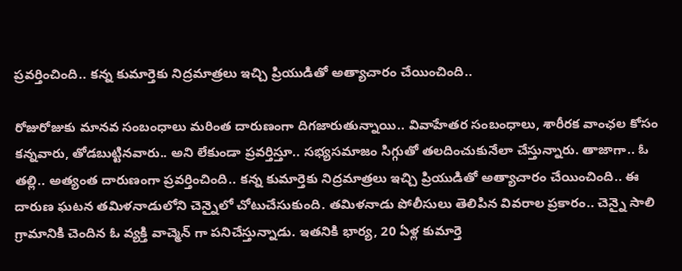ప్రవర్తించింది.. కన్న కుమార్తెకు నిద్రమాత్రలు ఇచ్చి ప్రియుడితో అత్యాచారం చేయించింది..

రోజురోజుకు మానవ సంబంధాలు మరింత దారుణంగా దిగజారుతున్నాయి.. వివాహేతర సంబంధాలు, శారీరక వాంఛల కోసం కన్నవారు, తోడబుట్టినవారు.. అని లేకుండా ప్రవర్తిస్తూ.. సభ్యసమాజం సిగ్గుతో తలదించుకునేలా చేస్తున్నారు. తాజాగా.. ఓ తల్లి.. అత్యంత దారుణంగా ప్రవర్తించింది.. కన్న కుమార్తెకు నిద్రమాత్రలు ఇచ్చి ప్రియుడితో అత్యాచారం చేయించింది.. ఈ దారుణ ఘటన తమిళనాడులోని చెన్నైలో చోటుచేసుకుంది. తమిళనాడు పోలీసులు తెలిపిన వివరాల ప్రకారం.. చెన్నై సాలి గ్రామానికి చెందిన ఓ వ్యక్తి వాచ్మెన్ గా పనిచేస్తున్నాడు. ఇతనికి భార్య, 20 ఏళ్ల కుమార్తె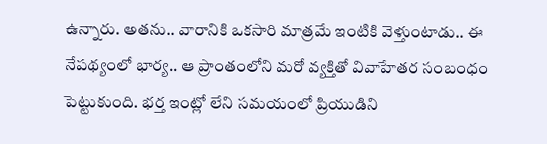ఉన్నారు. అతను.. వారానికి ఒకసారి మాత్రమే ఇంటికి వెళ్తుంటాడు.. ఈ నేపథ్యంలో భార్య.. ఆ ప్రాంతంలోని మరో వ్యక్తితో వివాహేతర సంబంధం పెట్టుకుంది. భర్త ఇంట్లో లేని సమయంలో ప్రియుడిని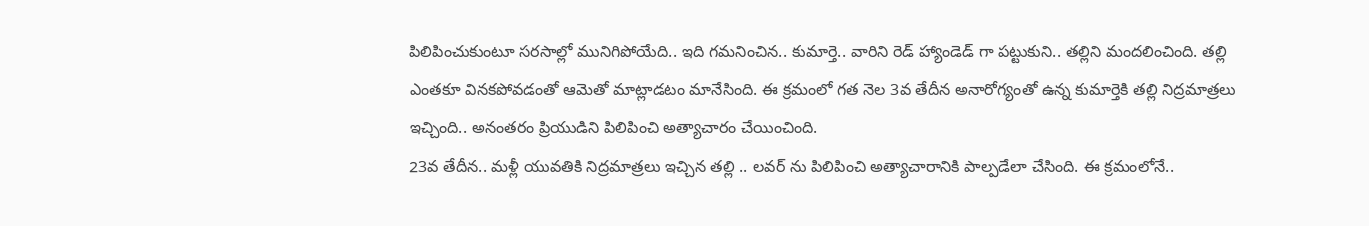పిలిపించుకుంటూ సరసాల్లో మునిగిపోయేది.. ఇది గమనించిన.. కుమార్తె.. వారిని రెడ్ హ్యాండెడ్ గా పట్టుకుని.. తల్లిని మందలించింది. తల్లి ఎంతకూ వినకపోవడంతో ఆమెతో మాట్లాడటం మానేసింది. ఈ క్రమంలో గత నెల 3వ తేదీన అనారోగ్యంతో ఉన్న కుమార్తెకి తల్లి నిద్రమాత్రలు ఇచ్చింది.. అనంతరం ప్రియుడిని పిలిపించి అత్యాచారం చేయించింది.
23వ తేదీన.. మళ్లీ యువతికి నిద్రమాత్రలు ఇచ్చిన తల్లి .. లవర్ ను పిలిపించి అత్యాచారానికి పాల్పడేలా చేసింది. ఈ క్రమంలోనే..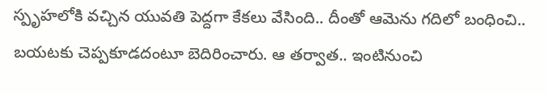స్పృహలోకి వచ్చిన యువతి పెద్దగా కేకలు వేసింది.. దీంతో ఆమెను గదిలో బంధించి.. బయటకు చెప్పకూడదంటూ బెదిరించారు. ఆ తర్వాత.. ఇంటినుంచి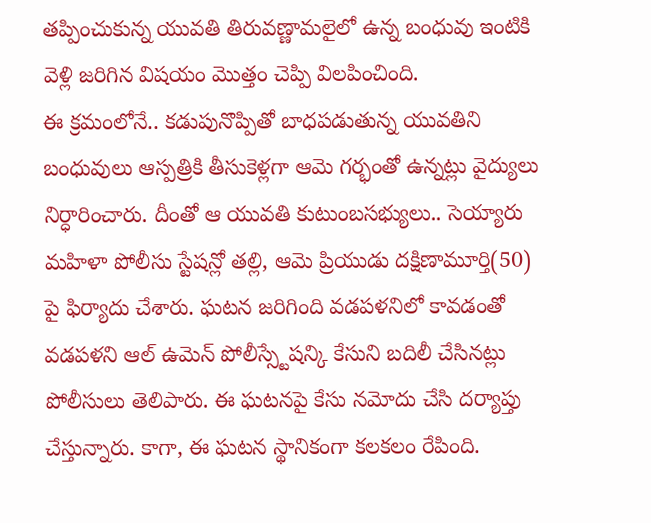తప్పించుకున్న యువతి తిరువణ్ణామలైలో ఉన్న బంధువు ఇంటికి వెళ్లి జరిగిన విషయం మొత్తం చెప్పి విలపించింది.
ఈ క్రమంలోనే.. కడుపునొప్పితో బాధపడుతున్న యువతిని బంధువులు ఆస్పత్రికి తీసుకెళ్లగా ఆమె గర్భంతో ఉన్నట్లు వైద్యులు నిర్ధారించారు. దీంతో ఆ యువతి కుటుంబసభ్యులు.. సెయ్యారు మహిళా పోలీసు స్టేషన్లో తల్లి, ఆమె ప్రియుడు దక్షిణామూర్తి(50) పై ఫిర్యాదు చేశారు. ఘటన జరిగింది వడపళనిలో కావడంతో వడపళని ఆల్ ఉమెన్ పోలీస్స్టేషన్కి కేసుని బదిలీ చేసినట్లు పోలీసులు తెలిపారు. ఈ ఘటనపై కేసు నమోదు చేసి దర్యాప్తు చేస్తున్నారు. కాగా, ఈ ఘటన స్థానికంగా కలకలం రేపింది.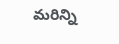మరిన్ని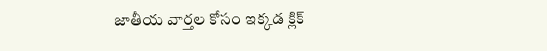జాతీయ వార్తల కోసం ఇక్కడ క్లిక్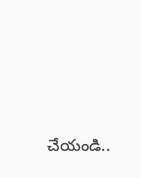చేయండి..